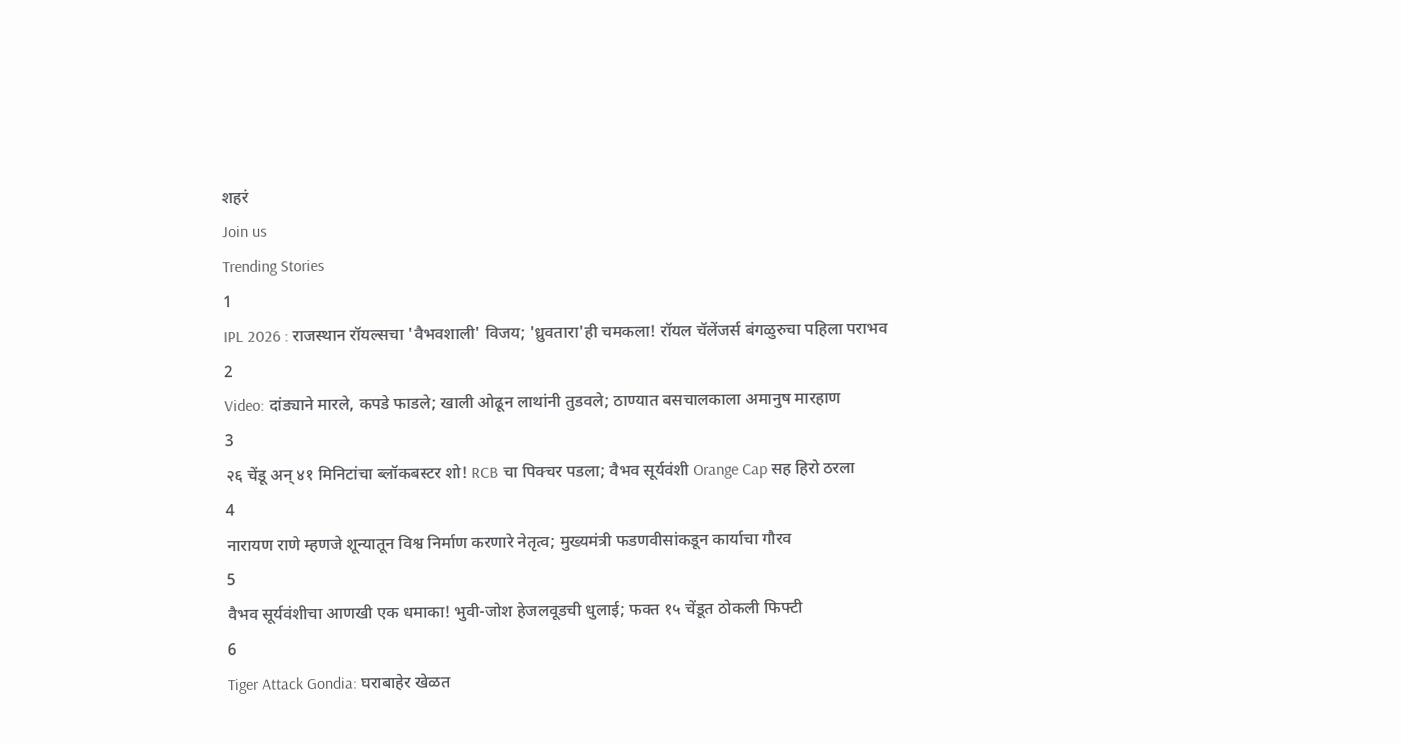शहरं
Join us
Trending Stories
1
IPL 2026 : राजस्थान रॉयल्सचा 'वैभवशाली' विजय; 'ध्रुवतारा'ही चमकला! रॉयल चॅलेंजर्स बंगळुरुचा पहिला पराभव
2
Video: दांड्याने मारले, कपडे फाडले; खाली ओढून लाथांनी तुडवले; ठाण्यात बसचालकाला अमानुष मारहाण
3
२६ चेंडू अन् ४१ मिनिटांचा ब्लॉकबस्टर शो! RCB चा पिक्चर पडला; वैभव सूर्यवंशी Orange Cap सह हिरो ठरला
4
नारायण राणे म्हणजे शून्यातून विश्व निर्माण करणारे नेतृत्व; मुख्यमंत्री फडणवीसांकडून कार्याचा गौरव
5
वैभव सूर्यवंशीचा आणखी एक धमाका! भुवी-जोश हेजलवूडची धुलाई; फक्त १५ चेंडूत ठोकली फिफ्टी
6
Tiger Attack Gondia: घराबाहेर खेळत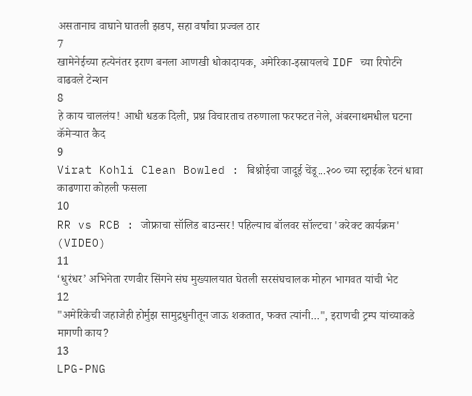असतानाच वाघाने घातली झडप, सहा वर्षांचा प्रज्वल ठार
7
खामेनेईच्या हत्येनंतर इराण बनला आणखी धोकादायक, अमेरिका-इस्रायलचे IDF च्या रिपोर्टने वाढवले टेन्शन
8
हे काय चाललंय! आधी धडक दिली, प्रश्न विचारताच तरुणाला फरफटत नेले, अंबरनाथमधील घटना कॅमेऱ्यात कैद
9
Virat Kohli Clean Bowled : बिश्नोईचा जादूई चेंडू...२०० च्या स्ट्राईक रेटनं धावा काढणारा कोहली फसला
10
RR vs RCB : जोफ्राचा सॉलिड बाउन्सर! पहिल्याच बॉलवर सॉल्टचा 'करेक्ट कार्यक्रम' (VIDEO)
11
‘धुरंधर’ अभिनेता रणवीर सिंगने संघ मुख्यालयात घेतली सरसंघचालक मोहन भागवत यांची भेट
12
"अमेरिकेची जहाजेही होर्मुझ सामुद्रधुनीतून जाऊ शकतात, फक्त त्यांनी...", इराणची ट्रम्प यांच्याकडे मागणी काय?
13
LPG-PNG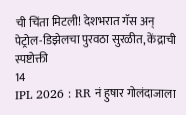ची चिंता मिटली! देशभरात गॅस अन् पेट्रोल-डिझेलचा पुरवठा सुरळीत, केंद्राची स्पष्टोक्ती
14
IPL 2026 : RR नं हुषार गोलंदाजाला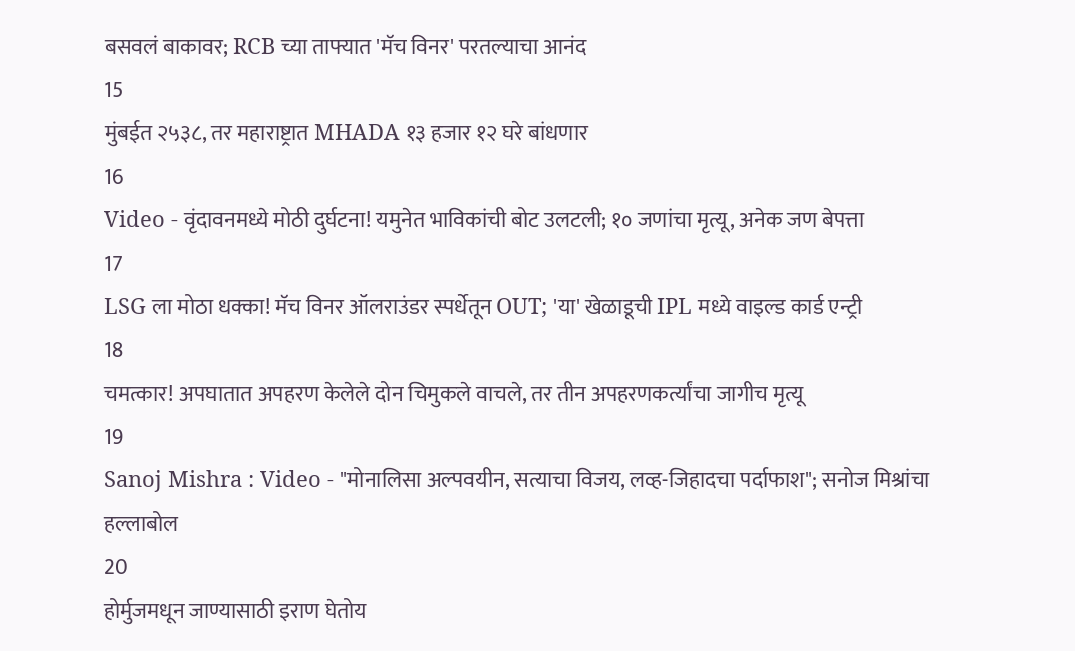बसवलं बाकावर; RCB च्या ताफ्यात 'मॅच विनर' परतल्याचा आनंद
15
मुंबईत २५३८, तर महाराष्ट्रात MHADA १३ हजार १२ घरे बांधणार
16
Video - वृंदावनमध्ये मोठी दुर्घटना! यमुनेत भाविकांची बोट उलटली; १० जणांचा मृत्यू, अनेक जण बेपत्ता
17
LSG ला मोठा धक्का! मॅच विनर ऑलराउंडर स्पर्धेतून OUT; 'या' खेळाडूची IPL मध्ये वाइल्ड कार्ड एन्ट्री
18
चमत्कार! अपघातात अपहरण केलेले दोन चिमुकले वाचले, तर तीन अपहरणकर्त्यांचा जागीच मृत्यू
19
Sanoj Mishra : Video - "मोनालिसा अल्पवयीन, सत्याचा विजय, लव्ह-जिहादचा पर्दाफाश"; सनोज मिश्रांचा हल्लाबोल
20
होर्मुजमधून जाण्यासाठी इराण घेतोय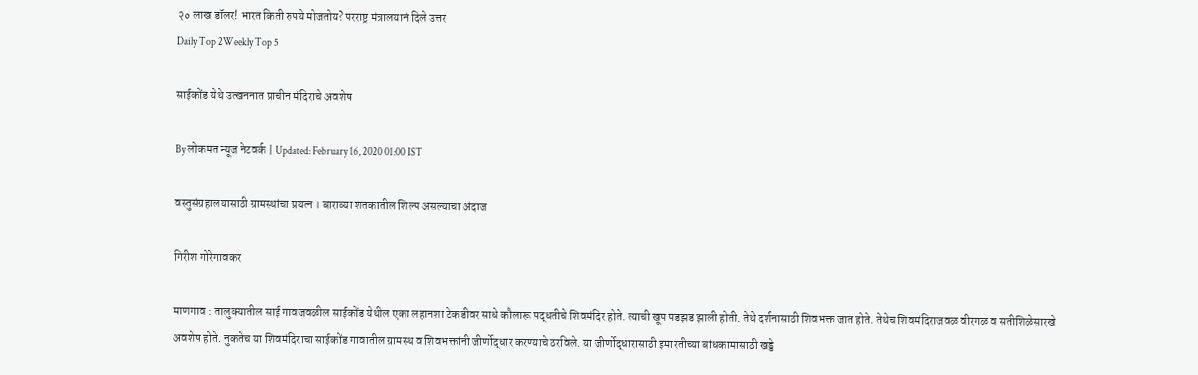२० लाख डॉलर! भारत किती रुपये मोजतोय? परराष्ट्र मंत्रालयानं दिले उत्तर
Daily Top 2Weekly Top 5

साईकोंड येथे उत्खननात प्राचीन मंदिराचे अवशेष

By लोकमत न्यूज नेटवर्क | Updated: February 16, 2020 01:00 IST

वस्तुसंग्रहालयासाठी ग्रामस्थांचा प्रयत्न । बाराव्या शतकातील शिल्प असल्याचा अंदाज

गिरीश गोरेगावकर

माणगाव : तालुक्यातील साई गावजवळील साईकोंड येथील एका लहानशा टेकडीवर साधे कौलारू पद्धतीचे शिवमंदिर होते. त्याची खूप पडझड झाली होती. तेथे दर्शनासाठी शिवभक्त जात होते. तेथेच शिवमंदिराजवळ वीरगळ व सतीशिळेसारखे अवशेष होते. नुकतेच या शिवमंदिराचा साईकोंड गावातील ग्रामस्थ व शिवभक्तांनी जीर्णोद्धार करण्याचे ठरविले. या जीर्णोद्धारासाठी इमारतीच्या बांधकामासाठी खड्डे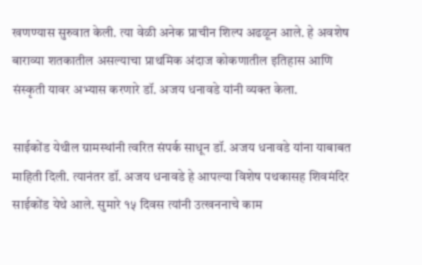खणण्यास सुरुवात केली. त्या वेळी अनेक प्राचीन शिल्प अढळून आले. हे अवशेष बाराव्या शतकातील असल्याचा प्राथमिक अंदाज कोकणातील इतिहास आणि संस्कृती यावर अभ्यास करणारे डॉ. अजय धनावडे यांनी व्यक्त केला.

साईकोंड येथील ग्रामस्थांनी त्वरित संपर्क साधून डॉ. अजय धनावडे यांना याबाबत माहिती दिली. त्यानंतर डॉ. अजय धनावडे हे आपल्या विशेष पथकासह शिवमंदिर साईकोंड येथे आले. सुमारे १५ दिवस त्यांनी उत्खननाचे काम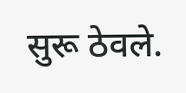सुरू ठेवले.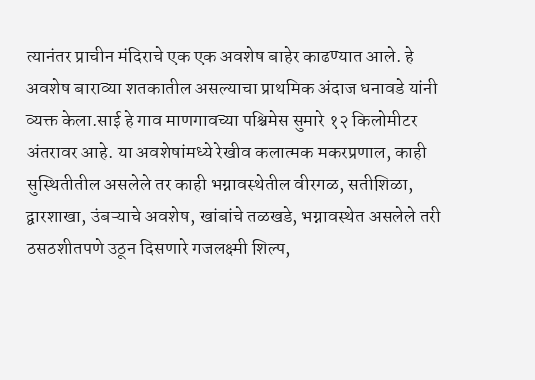त्यानंतर प्राचीन मंदिराचे एक एक अवशेष बाहेर काढण्यात आले. हे अवशेष बाराव्या शतकातील असल्याचा प्राथमिक अंदाज धनावडे यांनी व्यक्त केला.साई हे गाव माणगावच्या पश्चिमेस सुमारे १२ किलोमीटर अंतरावर आहे. या अवशेषांमध्ये रेखीव कलात्मक मकरप्रणाल, काही सुस्थितीतील असलेले तर काही भग्नावस्थेतील वीरगळ, सतीशिळा, द्वारशाखा, उंबऱ्याचे अवशेष, खांबांचे तळखडे, भग्नावस्थेत असलेले तरी ठसठशीतपणे उठून दिसणारे गजलक्ष्मी शिल्प,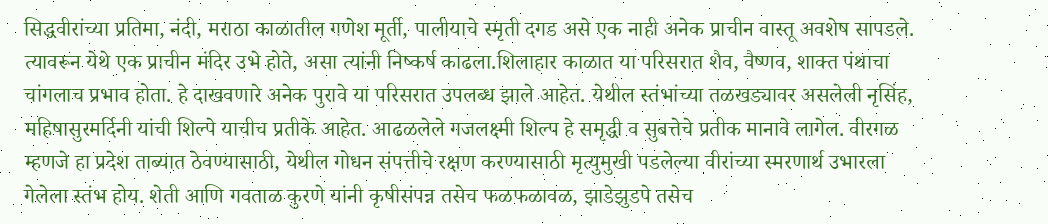सिद्धवीरांच्या प्रतिमा, नंदी, मराठा काळातील गणेश मूर्ती, पालीयाचे स्मृती दगड असे एक नाही अनेक प्राचीन वास्तू अवशेष सापडले. त्यावरून येथे एक प्राचीन मंदिर उभे होते, असा त्यांनी निष्कर्ष काढला.शिलाहार काळात या परिसरात शैव, वैष्णव, शाक्त पंथाचा चांगलाच प्रभाव होता. हे दाखवणारे अनेक पुरावे या परिसरात उपलब्ध झाले आहेत. येथील स्तंभांच्या तळखड्यावर असलेली नृसिंह, महिषासुरमर्दिनी यांची शिल्पे याचीच प्रतीके आहेत. आढळलेले गजलक्ष्मी शिल्प हे समृद्धी व सुबत्तेचे प्रतीक मानावे लागेल. वीरगळ म्हणजे हा प्रदेश ताब्यात ठेवण्यासाठी, येथील गोधन संपत्तीचे रक्षण करण्यासाठी मृत्युमुखी पडलेल्या वीरांच्या स्मरणार्थ उभारला गेलेला स्तंभ होय. शेती आणि गवताळ कुरणे यांनी कृषीसंपन्न तसेच फळफळावळ, झाडेझुडपे तसेच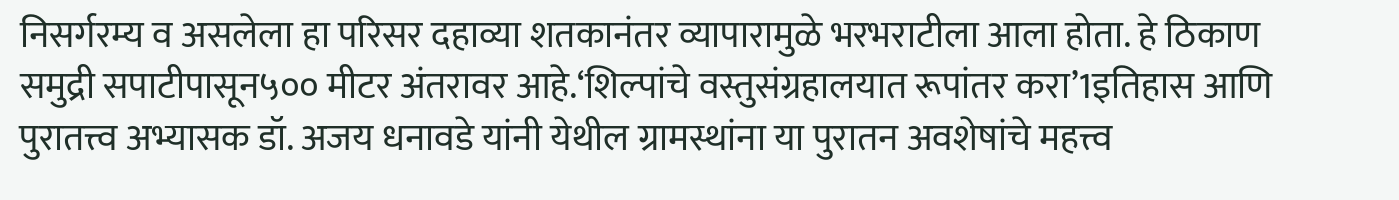निसर्गरम्य व असलेला हा परिसर दहाव्या शतकानंतर व्यापारामुळे भरभराटीला आला होता. हे ठिकाण समुद्री सपाटीपासून५०० मीटर अंतरावर आहे.‘शिल्पांचे वस्तुसंग्रहालयात रूपांतर करा’1इतिहास आणि पुरातत्त्व अभ्यासक डॉ. अजय धनावडे यांनी येथील ग्रामस्थांना या पुरातन अवशेषांचे महत्त्व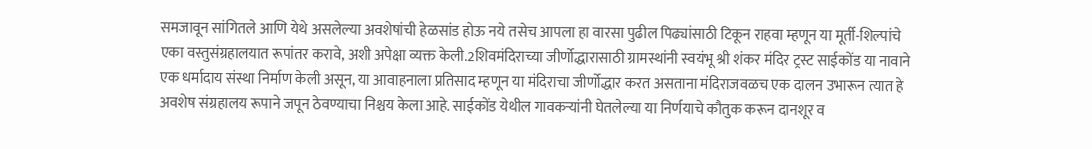समजावून सांगितले आणि येथे असलेल्या अवशेषांची हेळसांड होऊ नये तसेच आपला हा वारसा पुढील पिढ्यांसाठी टिकून राहवा म्हणून या मूर्ती-शिल्पांचे एका वस्तुसंग्रहालयात रूपांतर करावे, अशी अपेक्षा व्यक्त केली.2शिवमंदिराच्या जीर्णोद्धारासाठी ग्रामस्थांनी स्वयंभू श्री शंकर मंदिर ट्रस्ट साईकोंड या नावाने एक धर्मादाय संस्था निर्माण केली असून, या आवाहनाला प्रतिसाद म्हणून या मंदिराचा जीर्णोद्धार करत असताना मंदिराजवळच एक दालन उभारून त्यात हे अवशेष संग्रहालय रूपाने जपून ठेवण्याचा निश्चय केला आहे. साईकोंड येथील गावकऱ्यांनी घेतलेल्या या निर्णयाचे कौतुक करून दानशूर व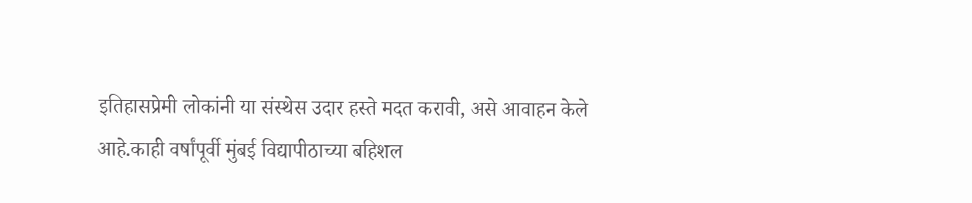इतिहासप्रेमी लोकांनी या संस्थेस उदार हस्ते मदत करावी, असे आवाहन केले आहे.काही वर्षांपूर्वी मुंबई विद्यापीठाच्या बहिशल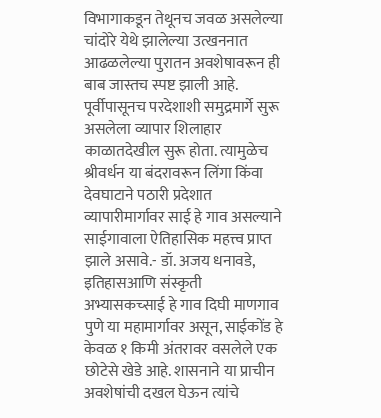विभागाकडून तेथूनच जवळ असलेल्या चांदोरे येथे झालेल्या उत्खननात आढळलेल्या पुरातन अवशेषावरून ही बाब जास्तच स्पष्ट झाली आहे. पूर्वीपासूनच परदेशाशी समुद्रमार्गे सुरू असलेला व्यापार शिलाहार काळातदेखील सुरू होता. त्यामुळेच श्रीवर्धन या बंदरावरून लिंगा किंवा देवघाटाने पठारी प्रदेशात व्यापारीमार्गावर साई हे गाव असल्याने साईगावाला ऐतिहासिक महत्त्व प्राप्त झाले असावे.- डॉ. अजय धनावडे, इतिहासआणि संस्कृती अभ्यासकच्साई हे गाव दिघी माणगाव पुणे या महामार्गावर असून, साईकोंड हे केवळ १ किमी अंतरावर वसलेले एक छोटेसे खेडे आहे. शासनाने या प्राचीन अवशेषांची दखल घेऊन त्यांचे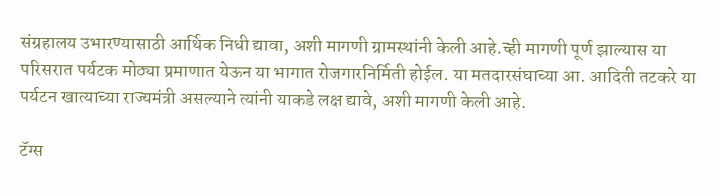संग्रहालय उभारण्यासाठी आर्थिक निधी द्यावा, अशी मागणी ग्रामस्थांनी केली आहे.च्ही मागणी पूर्ण झाल्यास या परिसरात पर्यटक मोठ्या प्रमाणात येऊन या भागात रोजगारनिर्मिती होईल. या मतदारसंघाच्या आ. आदिती तटकरे या पर्यटन खात्याच्या राज्यमंत्री असल्याने त्यांनी याकडे लक्ष द्यावे, अशी मागणी केली आहे.

टॅग्स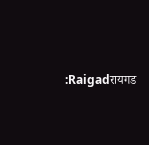:Raigadरायगड